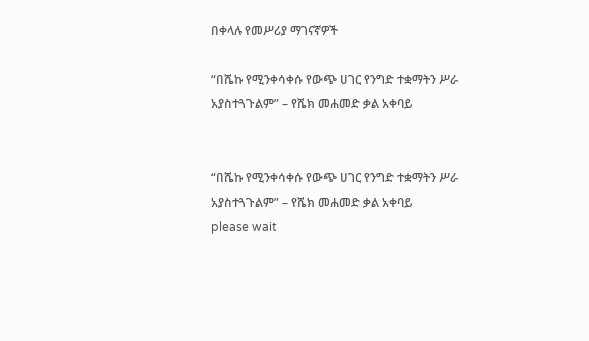በቀላሉ የመሥሪያ ማገናኛዎች

“በሼኩ የሚንቀሳቀሱ የውጭ ሀገር የንግድ ተቋማትን ሥራ አያስተጓጉልም” – የሼክ መሐመድ ቃል አቀባይ


“በሼኩ የሚንቀሳቀሱ የውጭ ሀገር የንግድ ተቋማትን ሥራ አያስተጓጉልም” – የሼክ መሐመድ ቃል አቀባይ
please wait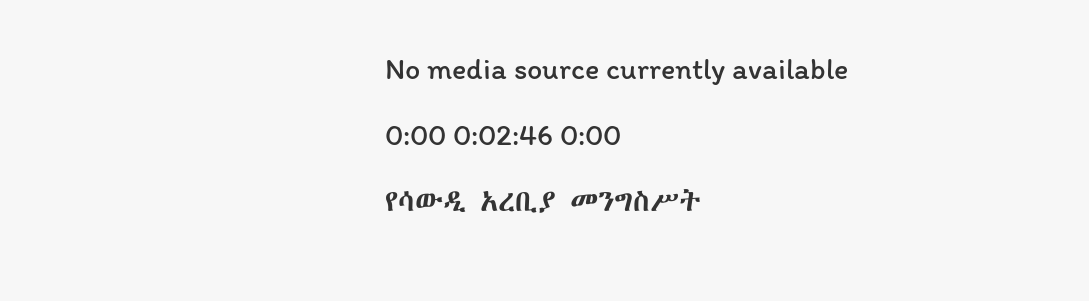No media source currently available

0:00 0:02:46 0:00

የሳውዲ አረቢያ መንግስሥት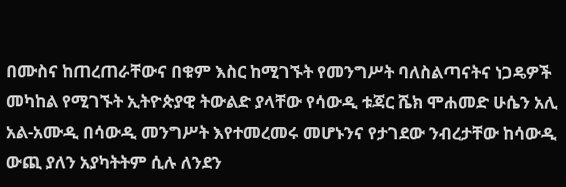በሙስና ከጠረጠራቸውና በቁም እስር ከሚገኙት የመንግሥት ባለስልጣናትና ነጋዴዎች መካከል የሚገኙት ኢትዮጵያዊ ትውልድ ያላቸው የሳውዲ ቱጃር ሼክ ሞሐመድ ሁሴን አሊ አል-አሙዲ በሳውዲ መንግሥት እየተመረመሩ መሆኑንና የታገደው ንብረታቸው ከሳውዲ ውጪ ያለን አያካትትም ሲሉ ለንደን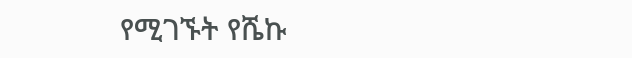የሚገኙት የሼኩ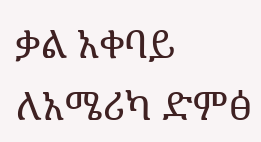ቃል አቀባይ ለአሜሪካ ድምፅ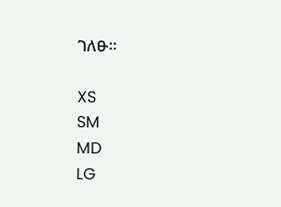ገለፁ።

XS
SM
MD
LG